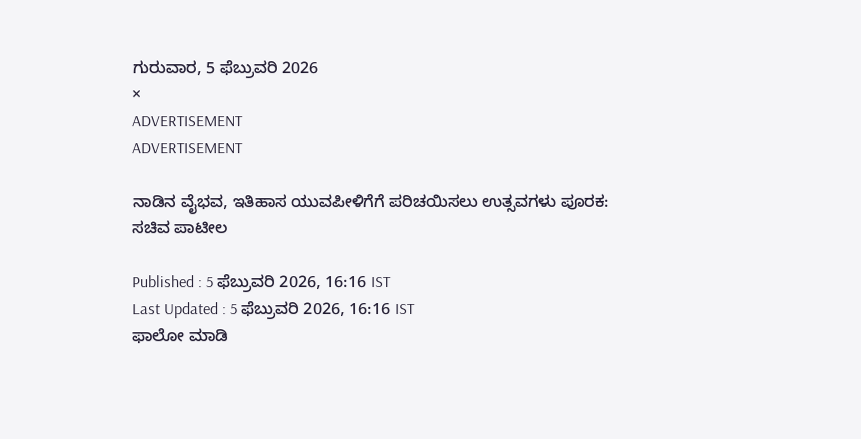ಗುರುವಾರ, 5 ಫೆಬ್ರುವರಿ 2026
×
ADVERTISEMENT
ADVERTISEMENT

ನಾಡಿನ ವೈಭವ, ಇತಿಹಾಸ ಯುವಪೀಳಿಗೆಗೆ ಪರಿಚಯಿಸಲು ಉತ್ಸವಗಳು ಪೂರಕ: ಸಚಿವ ಪಾಟೀಲ

Published : 5 ಫೆಬ್ರುವರಿ 2026, 16:16 IST
Last Updated : 5 ಫೆಬ್ರುವರಿ 2026, 16:16 IST
ಫಾಲೋ ಮಾಡಿ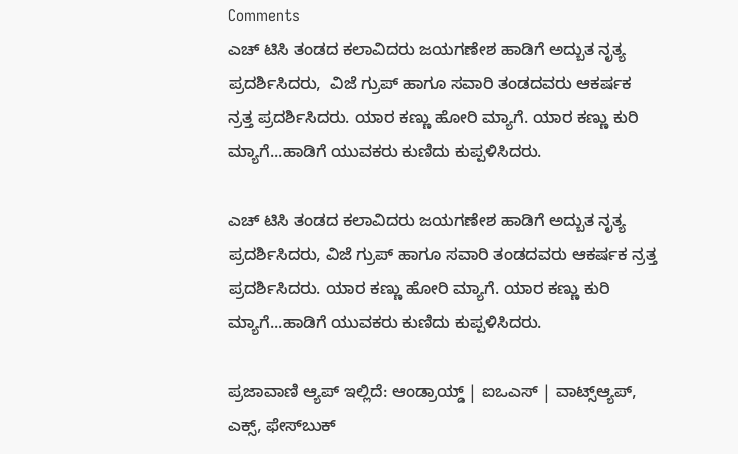Comments
ಎಚ್ ಟಿಸಿ ತಂಡದ ಕಲಾವಿದರು ಜಯಗಣೇಶ ಹಾಡಿಗೆ ಅದ್ಬುತ ನೃತ್ಯ  ಪ್ರದರ್ಶಿಸಿದರು,  ವಿಜೆ ಗ್ರುಪ್ ಹಾಗೂ ಸವಾರಿ ತಂಡದವರು ಆಕರ್ಷಕ  ನ್ರತ್ತ ಪ್ರದರ್ಶಿಸಿದರು. ಯಾರ ಕಣ್ಣು ಹೋರಿ ಮ್ಯಾಗೆ. ಯಾರ ಕಣ್ಣು ಕುರಿ ಮ್ಯಾಗೆ...ಹಾಡಿಗೆ ಯುವಕರು ಕುಣಿದು ಕುಪ್ಪಳಿಸಿದರು.

ಎಚ್ ಟಿಸಿ ತಂಡದ ಕಲಾವಿದರು ಜಯಗಣೇಶ ಹಾಡಿಗೆ ಅದ್ಬುತ ನೃತ್ಯ ಪ್ರದರ್ಶಿಸಿದರು, ವಿಜೆ ಗ್ರುಪ್ ಹಾಗೂ ಸವಾರಿ ತಂಡದವರು ಆಕರ್ಷಕ ನ್ರತ್ತ ಪ್ರದರ್ಶಿಸಿದರು. ಯಾರ ಕಣ್ಣು ಹೋರಿ ಮ್ಯಾಗೆ. ಯಾರ ಕಣ್ಣು ಕುರಿ ಮ್ಯಾಗೆ...ಹಾಡಿಗೆ ಯುವಕರು ಕುಣಿದು ಕುಪ್ಪಳಿಸಿದರು.

ಪ್ರಜಾವಾಣಿ ಆ್ಯಪ್ ಇಲ್ಲಿದೆ: ಆಂಡ್ರಾಯ್ಡ್ | ಐಒಎಸ್ | ವಾಟ್ಸ್ಆ್ಯಪ್, ಎಕ್ಸ್, ಫೇಸ್‌ಬುಕ್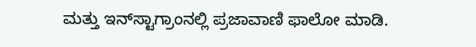ಮತ್ತು ಇನ್‌ಸ್ಟಾಗ್ರಾಂನಲ್ಲಿ ಪ್ರಜಾವಾಣಿ ಫಾಲೋ ಮಾಡಿ.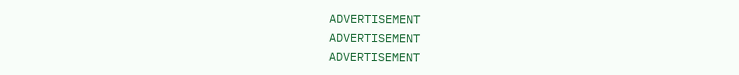ADVERTISEMENT
ADVERTISEMENT
ADVERTISEMENT